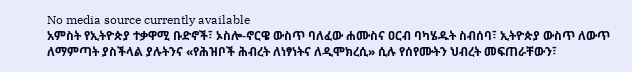No media source currently available
አምስት የኢትዮጵያ ተቃዋሚ ቡድኖች፣ ኦስሎ-ኖርዌ ውስጥ ባለፈው ሐሙስና ዐርብ ባካሄዱት ስብሰባ፣ ኢትዮጵያ ውስጥ ለውጥ ለማምጣት ያስችላል ያሉትንና «የሕዝቦች ሕብረት ለነፃነትና ለዲሞክረሲ» ሲሉ የሰየሙትን ህብረት መፍጠራቸውን፣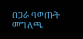በጋራ ባወጡት መግለጫ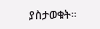ያስታወቁት።